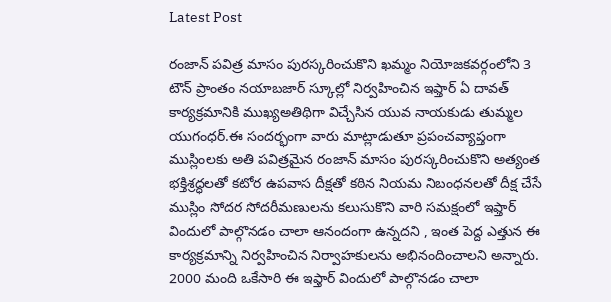Latest Post

రంజాన్ పవిత్ర మాసం పురస్కరించుకొని ఖమ్మం నియోజకవర్గంలోని 3 టౌన్ ప్రాంతం నయాబజార్ స్కూల్లో నిర్వహించిన ఇఫ్తార్ ఏ దావత్ కార్యక్రమానికి ముఖ్యఅతిథిగా విచ్చేసిన యువ నాయకుడు తుమ్మల యుగంధర్.ఈ సందర్భంగా వారు మాట్లాడుతూ ప్రపంచవ్యాప్తంగా ముస్లింలకు అతి పవిత్రమైన రంజాన్ మాసం పురస్కరించుకొని అత్యంత భక్తిశ్రద్ధలతో కటోర ఉపవాస దీక్షతో కఠిన నియమ నిబంధనలతో దీక్ష చేసే ముస్లిం సోదర సోదరీమణులను కలుసుకొని వారి సమక్షంలో ఇఫ్తార్ విందులో పాల్గొనడం చాలా ఆనందంగా ఉన్నదని , ఇంత పెద్ద ఎత్తున ఈ కార్యక్రమాన్ని నిర్వహించిన నిర్వాహకులను అభినందించాలని అన్నారు. 2000 మంది ఒకేసారి ఈ ఇఫ్తార్ విందులో పాల్గొనడం చాలా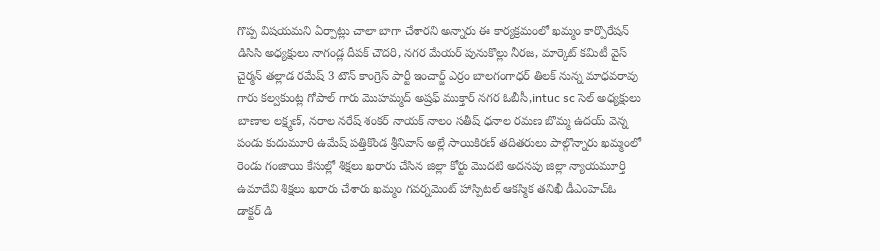గొప్ప విషయమని ఏర్పాట్లు చాలా బాగా చేశారని అన్నారు ఈ కార్యక్రమంలో ఖమ్మం కార్పొరేషన్ డిసిసి అధ్యక్షులు నాగండ్ల దీపక్ చౌదరి, నగర మేయర్ పునుకొల్లు నీరజ, మార్కెట్ కమిటీ వైస్ చైర్మన్ తల్లాడ రమేష్ 3 టౌన్ కాంగ్రెస్ పార్టీ ఇంచార్జ్ ఎర్రం బాలగంగాధర్ తిలక్ నున్న మాధవరావు గారు కల్వకుంట్ల గోపాల్ గారు మొహమ్మద్ అష్రఫ్ ముక్తార్ నగర ఓబీసీ,intuc sc సెల్ అధ్యక్షులు బాణాల లక్ష్మణ్, నరాల నరేష్ శంకర్ నాయక్ నాలం సతీష్ ధనాల రమణ బొమ్మ ఉదయ్ వెన్న పండు కుదుమూరి ఉమేష్ పత్తికొండ శ్రీనివాస్ అల్లే సాయికిరణ్ తదితరులు పాల్గొన్నారు ఖమ్మంలో రెండు గంజాయి కేసుల్లో శిక్షలు ఖరారు చేసిన జిల్లా కోర్టు మొదటి అదనపు జిల్లా న్యాయమూర్తి ఉమాదేవి శిక్షలు ఖరారు చేశారు ఖమ్మం గవర్నమెంట్ హాస్పిటల్ ఆకస్మిక తనిఖీ డీఎంహెచ్ఓ డాక్టర్ డి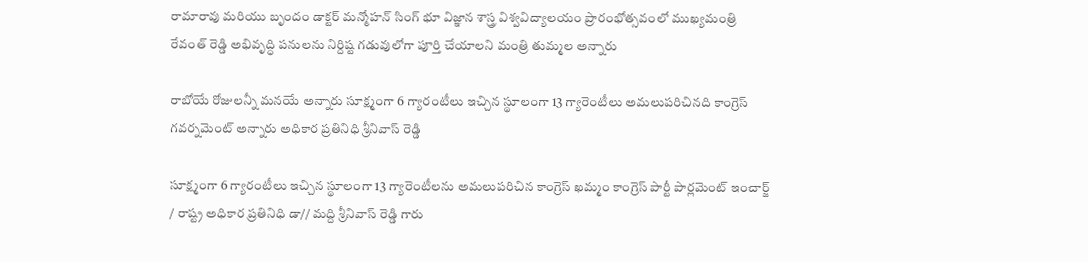రామారావు మరియు బృందం డాక్టర్ మన్మోహన్ సింగ్ భూ విజ్ఞాన శాస్త్ర విశ్వవిద్యాలయం ప్రారంభోత్సవంలో ముఖ్యమంత్రి రేవంత్ రెడ్డి అభివృద్ధి పనులను నిర్దిష్ట గడువులోగా పూర్తి చేయాలని మంత్రి తుమ్మల అన్నారు

రాబోయే రోజులన్నీ మనయే అన్నారు సూక్ష్మంగా 6 గ్యారంటీలు ఇచ్చిన స్థూలంగా 13 గ్యారెంటీలు అమలుపరిచినది కాంగ్రెస్ గవర్నమెంట్ అన్నారు అధికార ప్రతినిధి శ్రీనివాస్ రెడ్డి

సూక్ష్మంగా 6 గ్యారంటీలు ఇచ్చిన స్థూలంగా 13 గ్యారెంటీలను అమలుపరిచిన కాంగ్రెస్ ఖమ్మం కాంగ్రెస్ పార్టీ పార్లమెంట్ ఇంచార్జ్ / రాష్ట్ర అధికార ప్రతినిధి డా// మద్ది శ్రీనివాస్ రెడ్డి గారు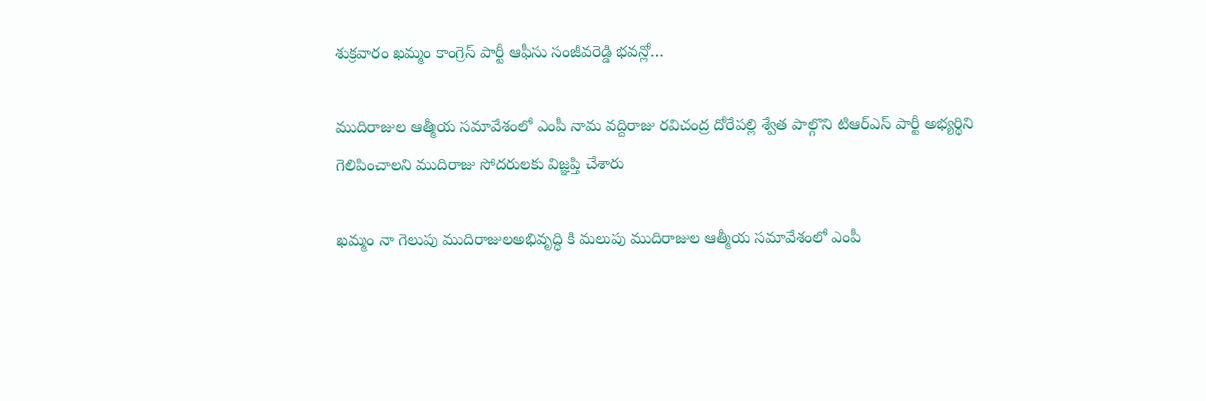శుక్రవారం ఖమ్మం కాంగ్రెస్ పార్టీ ఆఫీసు సంజీవరెడ్డి భవన్లో…

ముదిరాజుల ఆత్మీయ సమావేశంలో ఎంపీ నామ వద్దిరాజు రవిచంద్ర దోరేపల్లి శ్వేత పాల్గొని టిఆర్ఎస్ పార్టీ అభ్యర్థిని గెలిపించాలని ముదిరాజు సోదరులకు విజ్ఞప్తి చేశారు

ఖమ్మం నా గెలుపు ముదిరాజులఅభివృద్ధి కి మలుపు ముదిరాజుల ఆత్మీయ సమావేశంలో ఎంపీ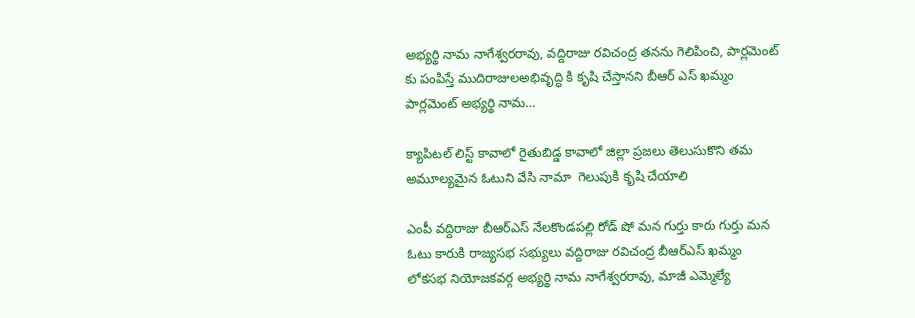అభ్యర్థి నామ నాగేశ్వరరావు, వద్దిరాజు రవిచంద్ర తనను గెలిపించి, పార్లమెంట్ కు పంపిస్తే ముదిరాజులఅభివృద్ధి కి కృషి చేస్తానని బీఆర్ ఎస్ ఖమ్మం పార్లమెంట్ అభ్యర్థి నామ…

క్యాపిటల్ లిస్ట్ కావాలో రైతుబిడ్డ కావాలో జిల్లా ప్రజలు తెలుసుకొని తమ అమూల్యమైన ఓటుని వేసి నామా  గెలుపుకి కృషి చేయాలి

ఎంపీ వద్దిరాజు బీఆర్ఎస్ నేలకొండపల్లి రోడ్ షో మన గుర్తు కారు గుర్తు మన ఓటు కారుకి రాజ్యసభ సభ్యులు వద్దిరాజు రవిచంద్ర బీఆర్ఎస్ ఖమ్మం లోకసభ నియోజకవర్గ అభ్యర్థి నామ నాగేశ్వరరావు, మాజీ ఎమ్మెల్యే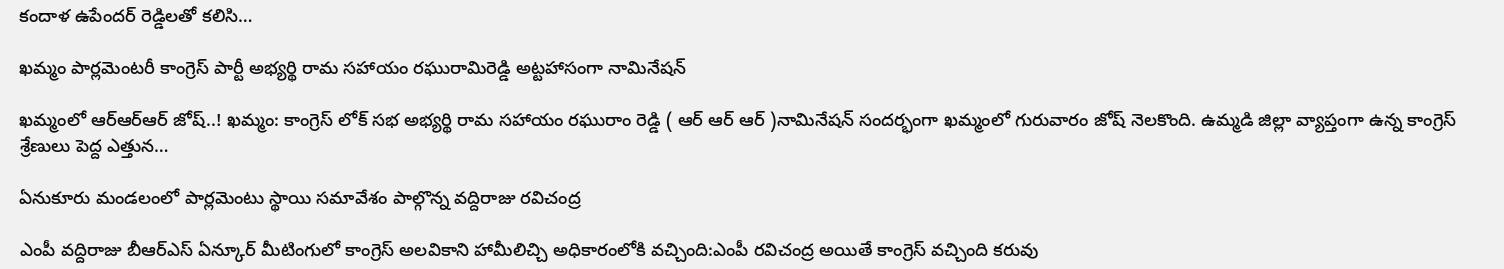కందాళ ఉపేందర్ రెడ్డిలతో కలిసి…

ఖమ్మం పార్లమెంటరీ కాంగ్రెస్ పార్టీ అభ్యర్థి రామ సహాయం రఘురామిరెడ్డి అట్టహాసంగా నామినేషన్

ఖమ్మంలో ఆర్ఆర్ఆర్ జోష్..! ఖమ్మం: కాంగ్రెస్ లోక్ సభ అభ్యర్థి రామ సహాయం రఘురాం రెడ్డి ( ఆర్ ఆర్ ఆర్ )నామినేషన్ సందర్భంగా ఖమ్మంలో గురువారం జోష్ నెలకొంది. ఉమ్మడి జిల్లా వ్యాప్తంగా ఉన్న కాంగ్రెస్ శ్రేణులు పెద్ద ఎత్తున…

ఏనుకూరు మండలంలో పార్లమెంటు స్థాయి సమావేశం పాల్గొన్న వద్దిరాజు రవిచంద్ర

ఎంపీ వద్దిరాజు బీఆర్ఎస్ ఏన్కూర్ మీటింగులో కాంగ్రెస్ అలవికాని హామీలిచ్చి అధికారంలోకి వచ్చింది:ఎంపీ రవిచంద్ర అయితే కాంగ్రెస్ వచ్చింది కరువు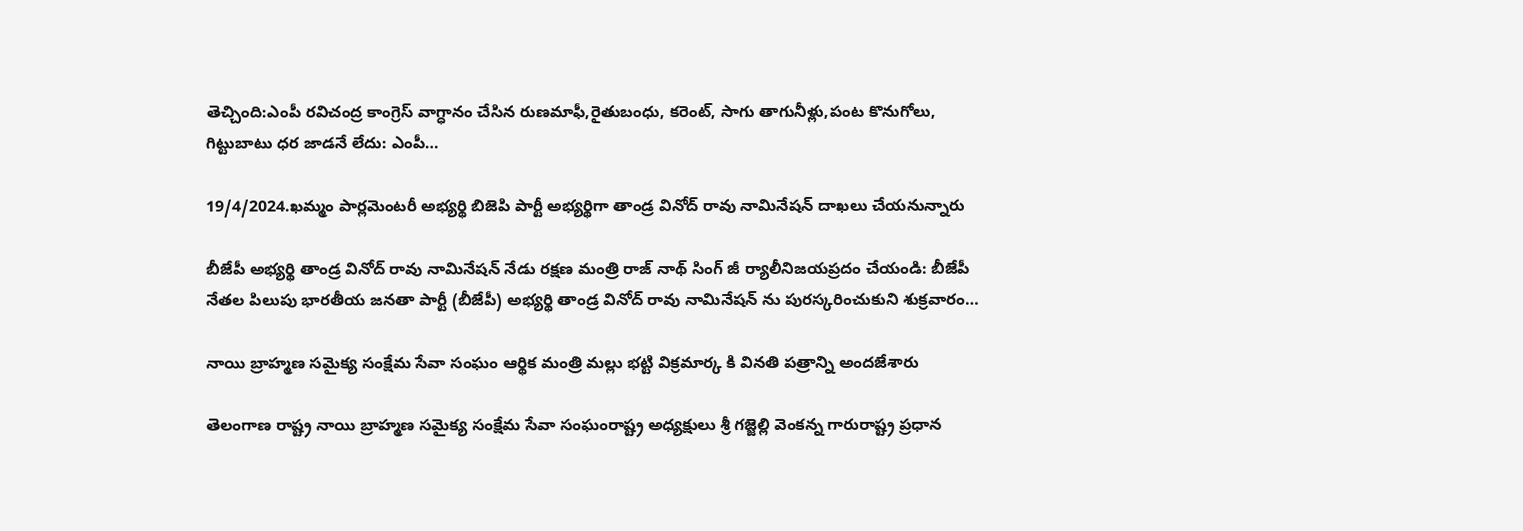తెచ్చింది:ఎంపీ రవిచంద్ర కాంగ్రెస్ వాగ్ధానం చేసిన రుణమాఫీ,రైతుబంధు, కరెంట్, సాగు తాగునీళ్లు,పంట కొనుగోలు, గిట్టుబాటు ధర జాడనే లేదు: ఎంపీ…

19/4/2024.ఖమ్మం పార్లమెంటరీ అభ్యర్థి బిజెపి పార్టీ అభ్యర్థిగా తాండ్ర వినోద్ రావు నామినేషన్ దాఖలు చేయనున్నారు

బీజేపీ అభ్యర్థి తాండ్ర వినోద్ రావు నామినేషన్ నేడు రక్షణ మంత్రి రాజ్ నాథ్ సింగ్ జీ ర్యాలీనిజయప్రదం చేయండి: బీజేపీ నేతల పిలుపు భారతీయ జనతా పార్టీ (బీజేపీ) అభ్యర్థి తాండ్ర వినోద్ రావు నామినేషన్ ను పురస్కరించుకుని శుక్రవారం…

నాయి బ్రాహ్మణ సమైక్య సంక్షేమ సేవా సంఘం ఆర్థిక మంత్రి మల్లు భట్టి విక్రమార్క కి వినతి పత్రాన్ని అందజేశారు

తెలంగాణ రాష్ట్ర నాయి బ్రాహ్మణ సమైక్య సంక్షేమ సేవా సంఘంరాష్ట్ర అధ్యక్షులు శ్రీ గజ్జెల్లి వెంకన్న గారురాష్ట్ర ప్రధాన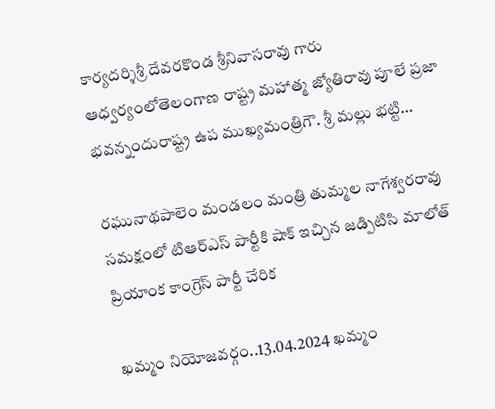కార్యదర్శిశ్రీ దేవరకొండ శ్రీనివాసరావు గారు ఆధ్వర్యంలోతెలంగాణ రాష్ట్ర మహాత్మ జ్యోతిరావు పూలే ప్రజా భవన్నందురాష్ట్ర ఉప ముఖ్యమంత్రిగౌ. శ్రీ మల్లు భట్టి…

రఘునాథపాలెం మండలం మంత్రి తుమ్మల నాగేశ్వరరావు సమక్షంలో టిఆర్ఎస్ పార్టీకి షాక్ ఇచ్చిన జడ్పిటిసి మాలోత్ ప్రియాంక కాంగ్రెస్ పార్టీ చేరిక

ఖమ్మం నియోజవర్గం..13.04.2024 ఖమ్మం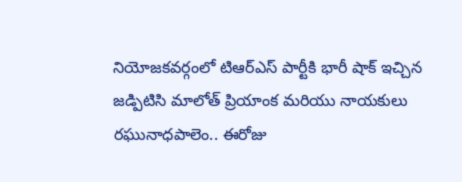నియోజకవర్గంలో టిఆర్ఎస్ పార్టీకి భారీ షాక్ ఇచ్చిన జడ్పిటిసి మాలోత్ ప్రియాంక మరియు నాయకులు రఘునాధపాలెం.. ఈరోజు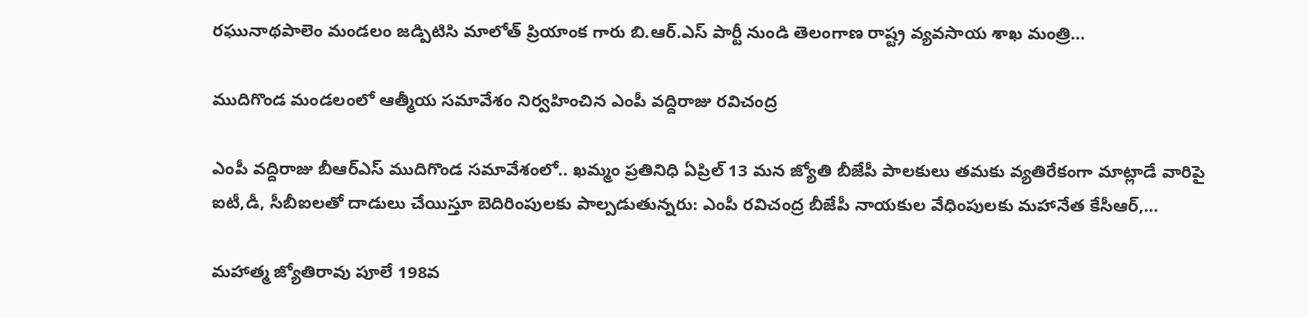రఘునాథపాలెం మండలం జడ్పిటిసి మాలోత్ ప్రియాంక గారు బి.ఆర్.ఎస్ పార్టీ నుండి తెలంగాణ రాష్ట్ర వ్యవసాయ శాఖ మంత్రి…

ముదిగొండ మండలంలో ఆత్మీయ సమావేశం నిర్వహించిన ఎంపీ వద్దిరాజు రవిచంద్ర

ఎంపీ వద్దిరాజు బీఆర్ఎస్ ముదిగొండ సమావేశంలో.. ఖమ్మం ప్రతినిధి ఏప్రిల్ 13 మన జ్యోతి బీజేపీ పాలకులు తమకు వ్యతిరేకంగా మాట్లాడే వారిపై ఐటీ,డీ, సీబీఐలతో దాడులు చేయిస్తూ బెదిరింపులకు పాల్పడుతున్నరు: ఎంపీ రవిచంద్ర బీజేపీ నాయకుల వేధింపులకు మహానేత కేసీఆర్,…

మహాత్మ జ్యోతిరావు పూలే 198వ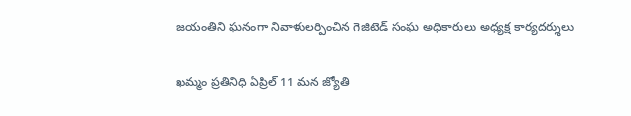జయంతిని ఘనంగా నివాళులర్పించిన గెజిటెడ్ సంఘ అధికారులు అధ్యక్ష కార్యదర్శులు

ఖమ్మం ప్రతినిధి ఏప్రిల్ 11 మన జ్యోతి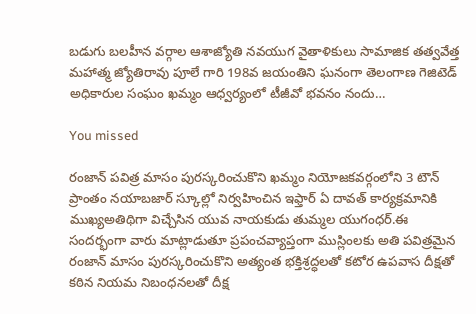బడుగు బలహీన వర్గాల ఆశాజ్యోతి నవయుగ వైతాళికులు సామాజిక తత్వవేత్త మహాత్మ జ్యోతిరావు పూలే గారి 198వ జయంతిని ఘనంగా తెలంగాణ గెజిటెడ్ అధికారుల సంఘం ఖమ్మం ఆధ్వర్యంలో టీజీవో భవనం నందు…

You missed

రంజాన్ పవిత్ర మాసం పురస్కరించుకొని ఖమ్మం నియోజకవర్గంలోని 3 టౌన్ ప్రాంతం నయాబజార్ స్కూల్లో నిర్వహించిన ఇఫ్తార్ ఏ దావత్ కార్యక్రమానికి ముఖ్యఅతిథిగా విచ్చేసిన యువ నాయకుడు తుమ్మల యుగంధర్.ఈ సందర్భంగా వారు మాట్లాడుతూ ప్రపంచవ్యాప్తంగా ముస్లింలకు అతి పవిత్రమైన రంజాన్ మాసం పురస్కరించుకొని అత్యంత భక్తిశ్రద్ధలతో కటోర ఉపవాస దీక్షతో కఠిన నియమ నిబంధనలతో దీక్ష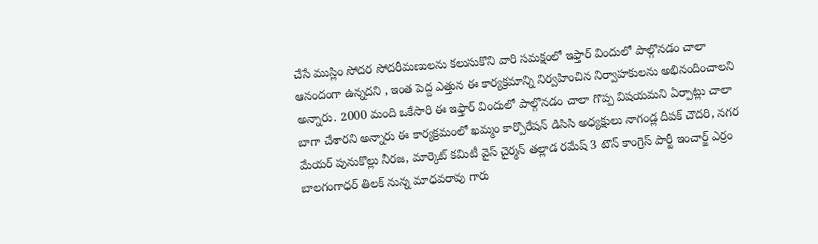చేసే ముస్లిం సోదర సోదరీమణులను కలుసుకొని వారి సమక్షంలో ఇఫ్తార్ విందులో పాల్గొనడం చాలా ఆనందంగా ఉన్నదని , ఇంత పెద్ద ఎత్తున ఈ కార్యక్రమాన్ని నిర్వహించిన నిర్వాహకులను అభినందించాలని అన్నారు. 2000 మంది ఒకేసారి ఈ ఇఫ్తార్ విందులో పాల్గొనడం చాలా గొప్ప విషయమని ఏర్పాట్లు చాలా బాగా చేశారని అన్నారు ఈ కార్యక్రమంలో ఖమ్మం కార్పొరేషన్ డిసిసి అధ్యక్షులు నాగండ్ల దీపక్ చౌదరి, నగర మేయర్ పునుకొల్లు నీరజ, మార్కెట్ కమిటీ వైస్ చైర్మన్ తల్లాడ రమేష్ 3 టౌన్ కాంగ్రెస్ పార్టీ ఇంచార్జ్ ఎర్రం బాలగంగాధర్ తిలక్ నున్న మాధవరావు గారు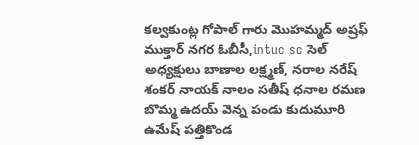కల్వకుంట్ల గోపాల్ గారు మొహమ్మద్ అష్రఫ్ ముక్తార్ నగర ఓబీసీ,intuc sc సెల్ అధ్యక్షులు బాణాల లక్ష్మణ్, నరాల నరేష్ శంకర్ నాయక్ నాలం సతీష్ ధనాల రమణ బొమ్మ ఉదయ్ వెన్న పండు కుదుమూరి ఉమేష్ పత్తికొండ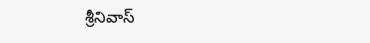శ్రీనివాస్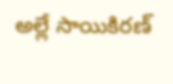అల్లే సాయికిరణ్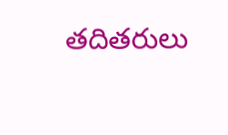తదితరులు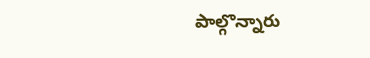పాల్గొన్నారు